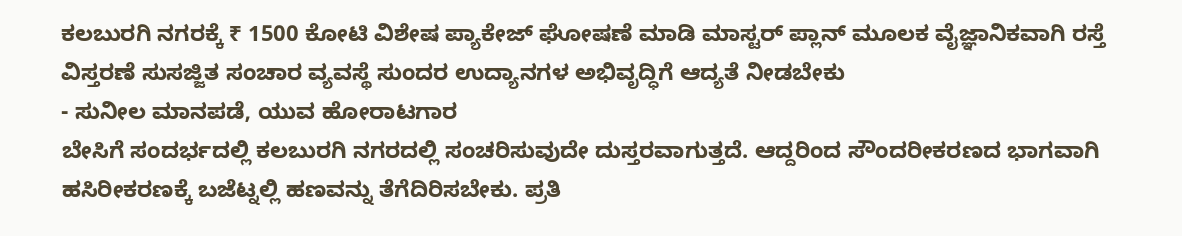ಕಲಬುರಗಿ ನಗರಕ್ಕೆ ₹ 1500 ಕೋಟಿ ವಿಶೇಷ ಪ್ಯಾಕೇಜ್ ಘೋಷಣೆ ಮಾಡಿ ಮಾಸ್ಟರ್ ಪ್ಲಾನ್ ಮೂಲಕ ವೈಜ್ಞಾನಿಕವಾಗಿ ರಸ್ತೆ ವಿಸ್ತರಣೆ ಸುಸಜ್ಜಿತ ಸಂಚಾರ ವ್ಯವಸ್ಥೆ ಸುಂದರ ಉದ್ಯಾನಗಳ ಅಭಿವೃದ್ಧಿಗೆ ಆದ್ಯತೆ ನೀಡಬೇಕು
- ಸುನೀಲ ಮಾನಪಡೆ, ಯುವ ಹೋರಾಟಗಾರ
ಬೇಸಿಗೆ ಸಂದರ್ಭದಲ್ಲಿ ಕಲಬುರಗಿ ನಗರದಲ್ಲಿ ಸಂಚರಿಸುವುದೇ ದುಸ್ತರವಾಗುತ್ತದೆ. ಆದ್ದರಿಂದ ಸೌಂದರೀಕರಣದ ಭಾಗವಾಗಿ ಹಸಿರೀಕರಣಕ್ಕೆ ಬಜೆಟ್ನಲ್ಲಿ ಹಣವನ್ನು ತೆಗೆದಿರಿಸಬೇಕು. ಪ್ರತಿ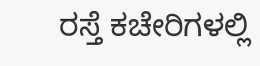ರಸ್ತೆ ಕಚೇರಿಗಳಲ್ಲಿ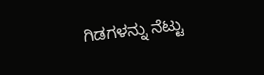ಗಿಡಗಳನ್ನು ನೆಟ್ಟು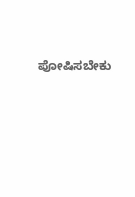ಪೋಷಿಸಬೇಕು